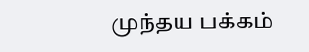முந்தய பக்கம்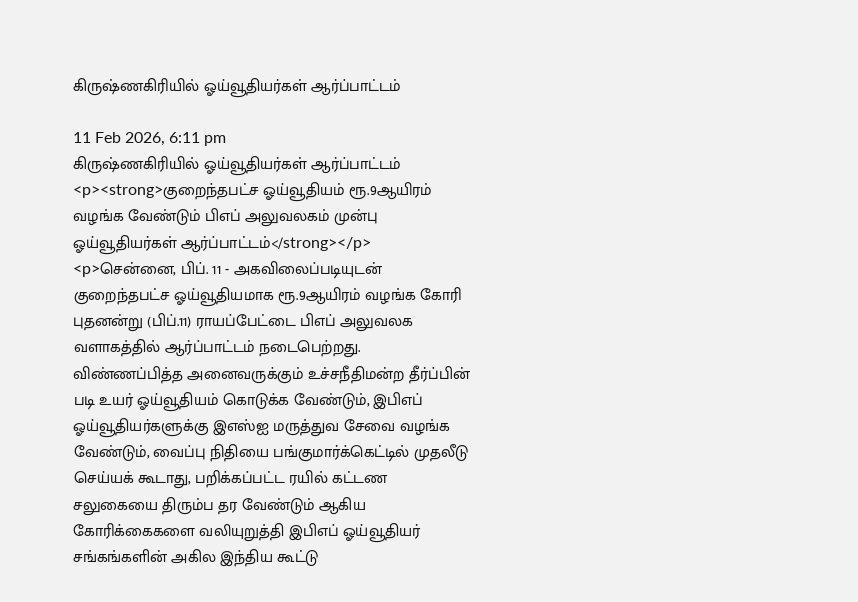கிருஷ்ணகிரியில் ஓய்வூதியர்கள் ஆர்ப்பாட்டம்

11 Feb 2026, 6:11 pm
கிருஷ்ணகிரியில் ஓய்வூதியர்கள் ஆர்ப்பாட்டம்
<p><strong>குறைந்தபட்ச ஓய்வூதியம் ரூ.9ஆயிரம் வழங்க வேண்டும் பிஎப் அலுவலகம் முன்பு ஓய்வூதியர்கள் ஆர்ப்பாட்டம்</strong></p> <p>சென்னை, பிப். 11 - அகவிலைப்படியுடன் குறைந்தபட்ச ஓய்வூதியமாக ரூ.9ஆயிரம் வழங்க கோரி புதனன்று (பிப்.11) ராயப்பேட்டை பிஎப் அலுவலக வளாகத்தில் ஆர்ப்பாட்டம் நடைபெற்றது. விண்ணப்பித்த அனைவருக்கும் உச்சநீதிமன்ற தீர்ப்பின் படி உயர் ஓய்வூதியம் கொடுக்க வேண்டும், இபிஎப் ஓய்வூதியர்களுக்கு இஎஸ்ஐ மருத்துவ சேவை வழங்க வேண்டும், வைப்பு நிதியை பங்குமார்க்கெட்டில் முதலீடு செய்யக் கூடாது, பறிக்கப்பட்ட ரயில் கட்டண சலுகையை திரும்ப தர வேண்டும் ஆகிய கோரிக்கைகளை வலியுறுத்தி இபிஎப் ஓய்வூதியர் சங்கங்களின் அகில இந்திய கூட்டு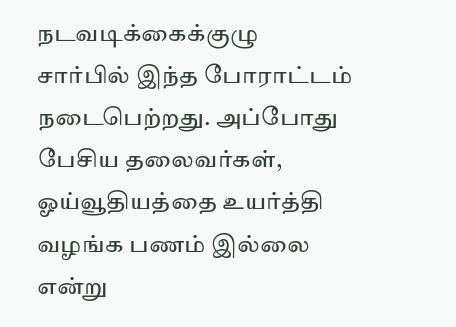நடவடிக்கைக்குழு சார்பில் இந்த போராட்டம் நடைபெற்றது. அப்போது பேசிய தலைவர்கள், ஓய்வூதியத்தை உயர்த்தி வழங்க பணம் இல்லை என்று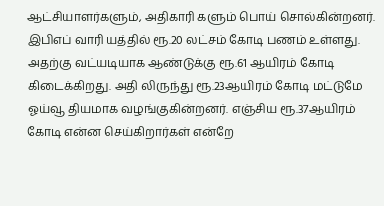ஆட்சியாளர்களும், அதிகாரி களும் பொய் சொல்கின்றனர். இபிஎப் வாரி யத்தில் ரூ.20 லட்சம் கோடி பணம் உள்ளது. அதற்கு வட்யடியாக ஆண்டுக்கு ரூ.61 ஆயிரம் கோடி கிடைக்கிறது. அதி லிருந்து ரூ.23ஆயிரம் கோடி மட்டுமே ஓய்வூ தியமாக வழங்குகின்றனர். எஞ்சிய ரூ.37ஆயிரம் கோடி என்ன செய்கிறார்கள் என்றே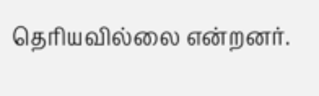தெரியவில்லை என்றனர்.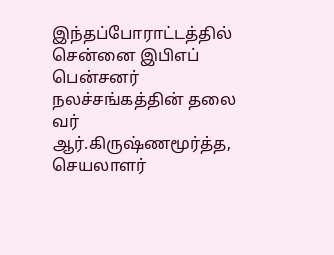இந்தப்போராட்டத்தில் சென்னை இபிஎப் பென்சனர் நலச்சங்கத்தின் தலை வர் ஆர்.கிருஷ்ணமூர்த்த, செயலாளர்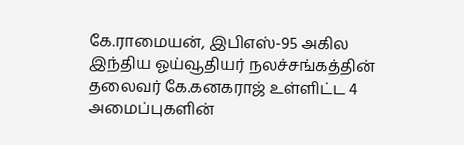கே.ராமையன், இபிஎஸ்-95 அகில இந்திய ஓய்வூதியர் நலச்சங்கத்தின் தலைவர் கே.கனகராஜ் உள்ளிட்ட 4 அமைப்புகளின்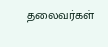தலைவர்கள்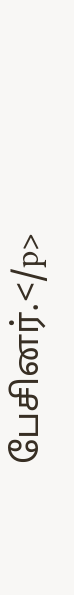பேசினர்.</p>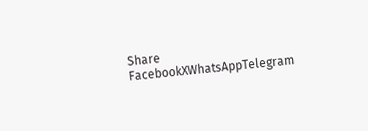Share
FacebookXWhatsAppTelegram